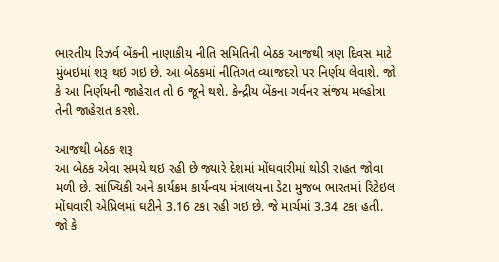ભારતીય રિઝર્વ બેંકની નાણાકીય નીતિ સમિતિની બેઠક આજથી ત્રણ દિવસ માટે મુંબઇમાં શરૂ થઇ ગઇ છે. આ બેઠકમાં નીતિગત વ્યાજદરો પર નિર્ણય લેવાશે. જો કે આ નિર્ણયની જાહેરાત તો 6 જૂને થશે. કેન્દ્રીય બેંકના ગર્વનર સંજય મલ્હોત્રા તેની જાહેરાત કરશે.

આજથી બેઠક શરૂ
આ બેઠક એવા સમયે થઇ રહી છે જ્યારે દેશમાં મોંઘવારીમાં થોડી રાહત જોવા મળી છે. સાંખ્યિકી અને કાર્યક્રમ કાર્યન્વય મંત્રાલયના ડેટા મુજબ ભારતમાં રિટેઇલ મોંઘવારી એપ્રિલમાં ઘટીને 3.16 ટકા રહી ગઇ છે. જે માર્ચમાં 3.34 ટકા હતી. જો કે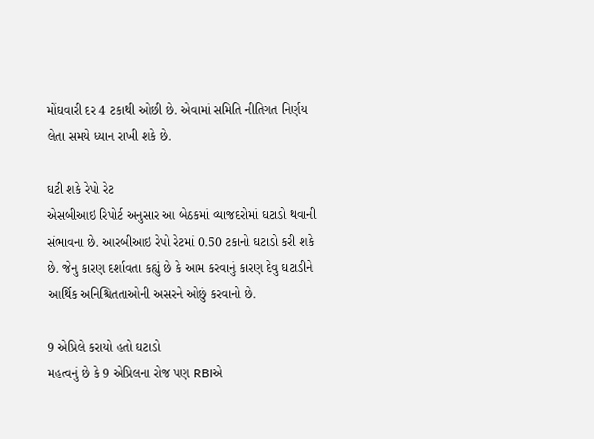મોંઘવારી દર 4 ટકાથી ઓછી છે. એવામાં સમિતિ નીતિગત નિર્ણય લેતા સમયે ધ્યાન રાખી શકે છે.

ઘટી શકે રેપો રેટ
એસબીઆઇ રિપોર્ટ અનુસાર આ બેઠકમાં વ્યાજદરોમાં ઘટાડો થવાની સંભાવના છે. આરબીઆઇ રેપો રેટમાં 0.50 ટકાનો ઘટાડો કરી શકે છે. જેનુ કારણ દર્શાવતા કહ્યું છે કે આમ કરવાનું કારણ દેવુ ઘટાડીને આર્થિક અનિશ્ચિતતાઓની અસરને ઓછું કરવાનો છે.

9 એપ્રિલે કરાયો હતો ઘટાડો
મહત્વનું છે કે 9 એપ્રિલના રોજ પણ RBIએ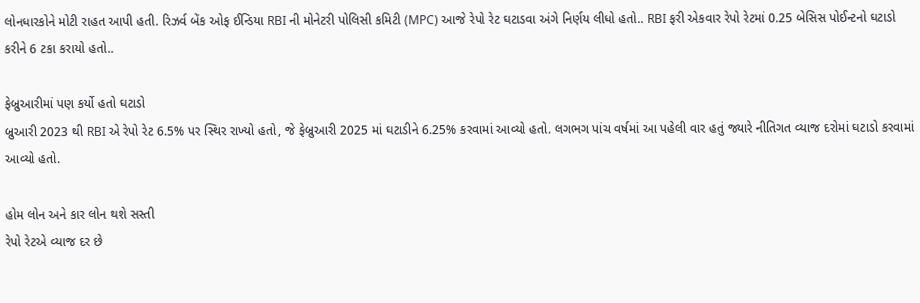લોનધારકોને મોટી રાહત આપી હતી. રિઝર્વ બેંક ઓફ ઈન્ડિયા RBI ની મોનેટરી પોલિસી કમિટી (MPC) આજે રેપો રેટ ઘટાડવા અંગે નિર્ણય લીધો હતો.. RBI ફરી એકવાર રેપો રેટમાં 0.25 બેસિસ પોઈન્ટનો ઘટાડો કરીને 6 ટકા કરાયો હતો..

ફેબ્રુઆરીમાં પણ કર્યો હતો ઘટાડો
બ્રુઆરી 2023 થી RBI એ રેપો રેટ 6.5% પર સ્થિર રાખ્યો હતો, જે ફેબ્રુઆરી 2025 માં ઘટાડીને 6.25% કરવામાં આવ્યો હતો. લગભગ પાંચ વર્ષમાં આ પહેલી વાર હતું જ્યારે નીતિગત વ્યાજ દરોમાં ઘટાડો કરવામાં આવ્યો હતો.

હોમ લોન અને કાર લોન થશે સસ્તી
રેપો રેટએ વ્યાજ દર છે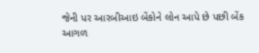જેની પર આરબીઆઇ બેંકોને લોન આપે છે પછી બેંક આગળ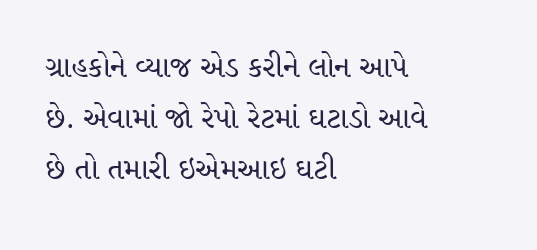ગ્રાહકોને વ્યાજ એડ કરીને લોન આપે છે. એવામાં જો રેપો રેટમાં ઘટાડો આવે છે તો તમારી ઇએમઆઇ ઘટી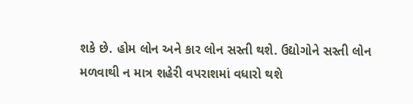શકે છે. હોમ લોન અને કાર લોન સસ્તી થશે. ઉદ્યોગોને સસ્તી લોન મળવાથી ન માત્ર શહેરી વપરાશમાં વધારો થશે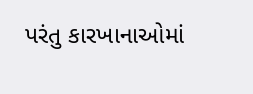પરંતુ કારખાનાઓમાં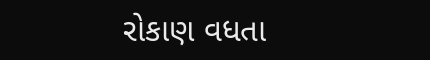રોકાણ વધતા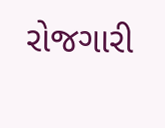રોજગારી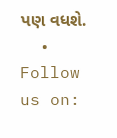પણ વધશે.
  • Follow us on: